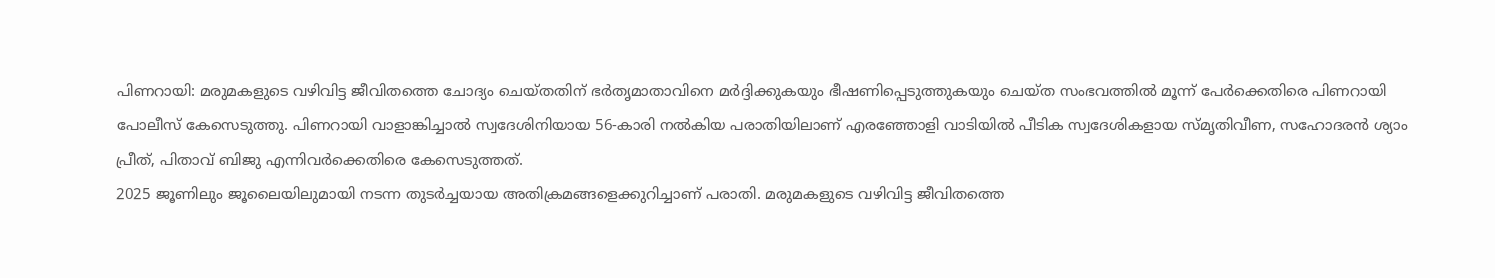പിണറായി: മരുമകളുടെ വഴിവിട്ട ജീവിതത്തെ ചോദ്യം ചെയ്തതിന് ഭർതൃമാതാവിനെ മർദ്ദിക്കുകയും ഭീഷണിപ്പെടുത്തുകയും ചെയ്ത സംഭവത്തിൽ മൂന്ന് പേർക്കെതിരെ പിണറായി പോലീസ് കേസെടുത്തു. പിണറായി വാളാങ്കിച്ചാൽ സ്വദേശിനിയായ 56-കാരി നൽകിയ പരാതിയിലാണ് എരഞ്ഞോളി വാടിയിൽ പീടിക സ്വദേശികളായ സ്മൃതിവീണ, സഹോദരൻ ശ്യാം പ്രീത്, പിതാവ് ബിജു എന്നിവർക്കെതിരെ കേസെടുത്തത്.
2025 ജൂണിലും ജൂലൈയിലുമായി നടന്ന തുടർച്ചയായ അതിക്രമങ്ങളെക്കുറിച്ചാണ് പരാതി. മരുമകളുടെ വഴിവിട്ട ജീവിതത്തെ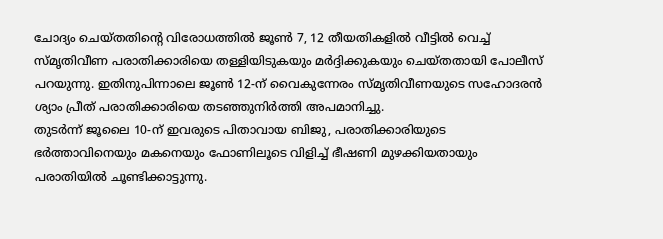ചോദ്യം ചെയ്തതിന്റെ വിരോധത്തിൽ ജൂൺ 7, 12 തീയതികളിൽ വീട്ടിൽ വെച്ച് സ്മൃതിവീണ പരാതിക്കാരിയെ തള്ളിയിടുകയും മർദ്ദിക്കുകയും ചെയ്തതായി പോലീസ് പറയുന്നു. ഇതിനുപിന്നാലെ ജൂൺ 12-ന് വൈകുന്നേരം സ്മൃതിവീണയുടെ സഹോദരൻ ശ്യാം പ്രീത് പരാതിക്കാരിയെ തടഞ്ഞുനിർത്തി അപമാനിച്ചു.
തുടർന്ന് ജൂലൈ 10-ന് ഇവരുടെ പിതാവായ ബിജു, പരാതിക്കാരിയുടെ ഭർത്താവിനെയും മകനെയും ഫോണിലൂടെ വിളിച്ച് ഭീഷണി മുഴക്കിയതായും പരാതിയിൽ ചൂണ്ടിക്കാട്ടുന്നു.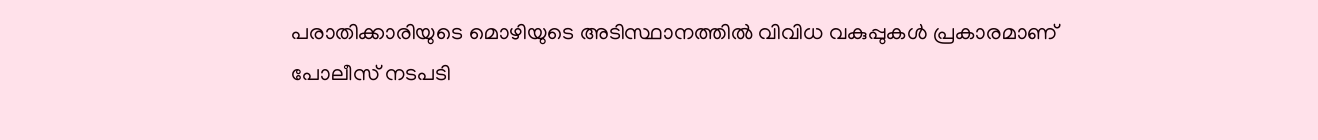പരാതിക്കാരിയുടെ മൊഴിയുടെ അടിസ്ഥാനത്തിൽ വിവിധ വകുപ്പുകൾ പ്രകാരമാണ് പോലീസ് നടപടി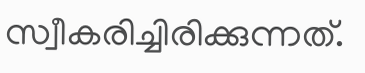സ്വീകരിച്ചിരിക്കുന്നത്.